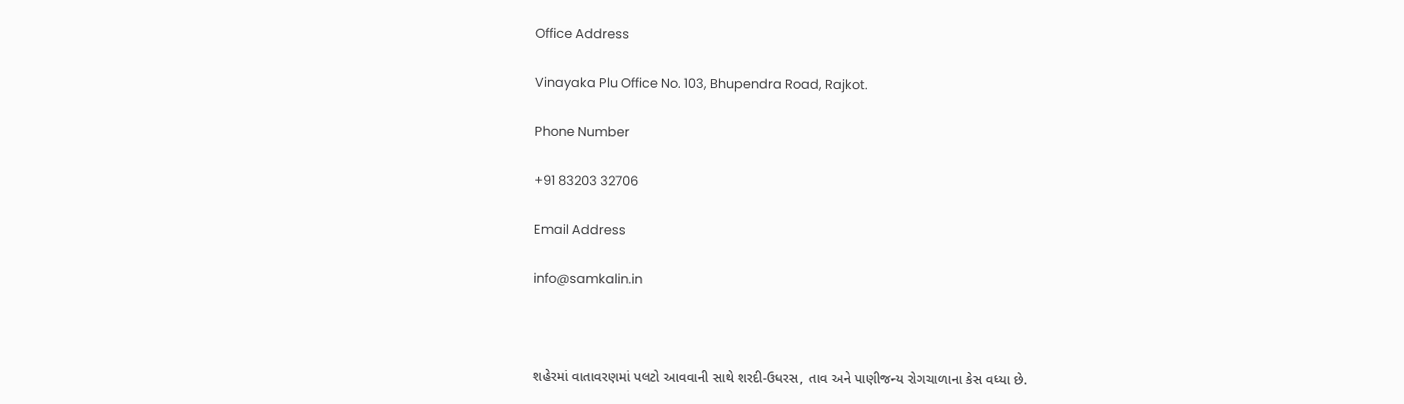Office Address

Vinayaka Plu Office No. 103, Bhupendra Road, Rajkot.

Phone Number

+91 83203 32706

Email Address

info@samkalin.in



શહેરમાં વાતાવરણમાં પલટો આવવાની સાથે શરદી-ઉધરસ, તાવ અને પાણીજન્ય રોગચાળાના કેસ વધ્યા છે.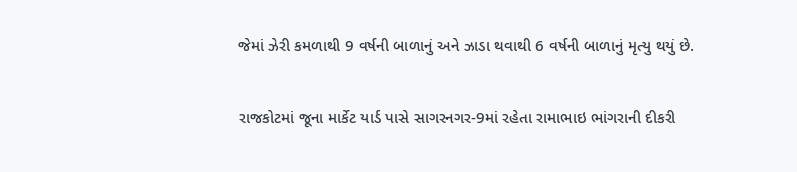જેમાં ઝેરી કમળાથી 9 વર્ષની બાળાનું અને ઝાડા થવાથી 6 વર્ષની બાળાનું મૃત્યુ થયું છે.


રાજકોટમાં જૂના માર્કેટ યાર્ડ પાસે સાગરનગર-9માં રહેતા રામાભાઇ ભાંગરાની દીકરી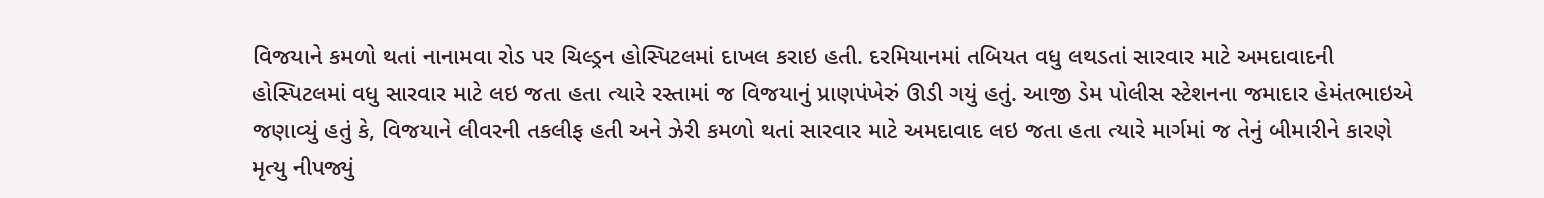વિજયાને કમળો થતાં નાનામવા રોડ પર ચિલ્ડ્રન હોસ્પિટલમાં દાખલ કરાઇ હતી. દરમિયાનમાં તબિયત વધુ લથડતાં સારવાર માટે અમદાવાદની હોસ્પિટલમાં વધુ સારવાર માટે લઇ જતા હતા ત્યારે રસ્તામાં જ વિજયાનું પ્રાણપંખેરું ઊડી ગયું હતું. આજી ડેમ પોલીસ સ્ટેશનના જમાદાર હેમંતભાઇએ જણાવ્યું હતું કે, વિજયાને લીવરની તકલીફ હતી અને ઝેરી કમળો થતાં સારવાર માટે અમદાવાદ લઇ જતા હતા ત્યારે માર્ગમાં જ તેનું બીમારીને કારણે મૃત્યુ નીપજ્યું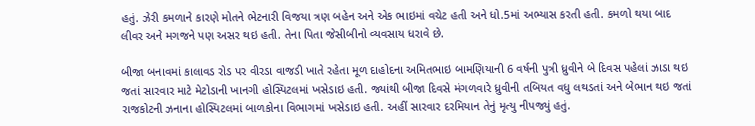હતું. ઝેરી કમળાને કારણે મોતને ભેટનારી વિજયા ત્રણ બહેન અને એક ભાઇમાં વચેટ હતી અને ધો.5માં અભ્યાસ કરતી હતી. કમળો થયા બાદ લીવર અને મગજને પણ અસર થઇ હતી. તેના પિતા જેસીબીનો વ્યવસાય ધરાવે છે.

બીજા બનાવમાં કાલાવડ રોડ પર વીરડા વાજડી ખાતે રહેતા મૂળ દાહોદના અમિતભાઇ બામણિયાની 6 વર્ષની પુત્રી ધ્રુવીને બે દિવસ પહેલાં ઝાડા થઇ જતાં સારવાર માટે મેટોડાની ખાનગી હોસ્પિટલમાં ખસેડાઇ હતી. જ્યાંથી બીજા દિવસે મંગળવારે ધ્રુવીની તબિયત વધુ લથડતાં અને બેભાન થઇ જતાં રાજકોટની ઝનાના હોસ્પિટલમાં બાળકોના વિભાગમાં ખસેડાઇ હતી. અહીં સારવાર દરમિયાન તેનું મૃત્યુ નીપજ્યું હતું.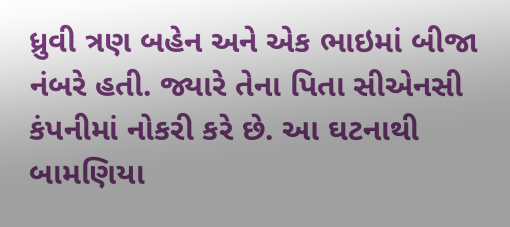ધ્રુવી ત્રણ બહેન અને એક ભાઇમાં બીજા નંબરે હતી. જ્યારે તેના પિતા સીએનસી કંપનીમાં નોકરી કરે છે. આ ઘટનાથી બામણિયા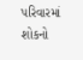પરિવારમાં શોકનો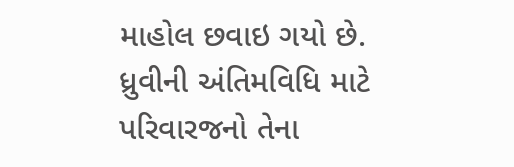માહોલ છવાઇ ગયો છે. ધ્રુવીની અંતિમવિધિ માટે પરિવારજનો તેના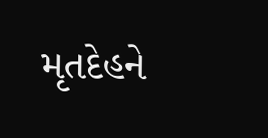મૃતદેહને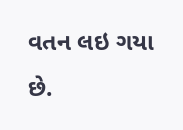વતન લઇ ગયા છે.